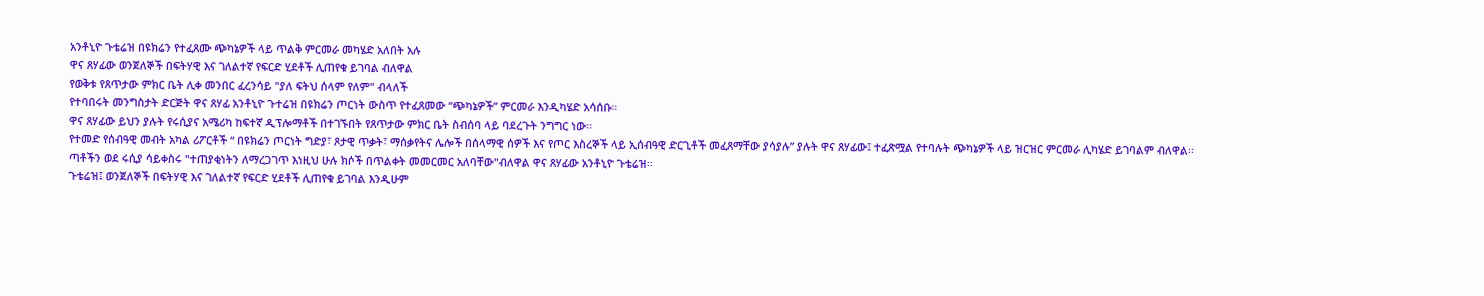አንቶኒዮ ጉቴሬዝ በዩክሬን የተፈጸሙ ጭካኔዎች ላይ ጥልቅ ምርመራ መካሄድ አለበት አሉ
ዋና ጸሃፊው ወንጀለኞች በፍትሃዊ እና ገለልተኛ የፍርድ ሂደቶች ሊጠየቁ ይገባል ብለዋል
የወቅቱ የጸጥታው ምክር ቤት ሊቀ መንበር ፈረንሳይ "ያለ ፍትህ ሰላም የለም" ብላለች
የተባበሩት መንግስታት ድርጅት ዋና ጸሃፊ አንቶኒዮ ጉተሬዝ በዩክሬን ጦርነት ውስጥ የተፈጸመው “ጭካኔዎች” ምርመራ እንዲካሄድ አሳሰቡ።
ዋና ጸሃፊው ይህን ያሉት የሩሲያና አሜሪካ ከፍተኛ ዲፕሎማቶች በተገኙበት የጸጥታው ምክር ቤት ስብሰባ ላይ ባደረጉት ንግግር ነው፡፡
የተመድ የሰብዓዊ መብት አካል ሪፖርቶች “ በዩክሬን ጦርነት ግድያ፣ ጾታዊ ጥቃት፣ ማሰቃየትና ሌሎች በሰላማዊ ሰዎች እና የጦር እስረኞች ላይ ኢሰብዓዊ ድርጊቶች መፈጸማቸው ያሳያሉ” ያሉት ዋና ጸሃፊው፤ ተፈጽሟል የተባሉት ጭካኔዎች ላይ ዝርዝር ምርመራ ሊካሄድ ይገባልም ብለዋል፡፡
ጣቶችን ወደ ሩሲያ ሳይቀስሩ "ተጠያቂነትን ለማረጋገጥ እነዚህ ሁሉ ክሶች በጥልቀት መመርመር አለባቸው"ብለዋል ዋና ጸሃፊው አንቶኒዮ ጉቴሬዝ፡፡
ጉቴሬዝ፤ ወንጀለኞች በፍትሃዊ እና ገለልተኛ የፍርድ ሂደቶች ሊጠየቁ ይገባል እንዲሁም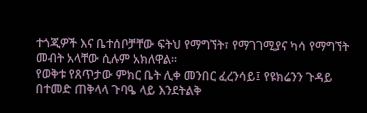ተጎጂዎች እና ቤተሰቦቻቸው ፍትህ የማግኘት፣ የማገገሚያና ካሳ የማግኘት መብት አላቸው ሲሉም አክለዋል፡፡
የወቅቱ የጸጥታው ምክር ቤት ሊቀ መንበር ፈረንሳይ፤ የዩክሬንን ጉዳይ በተመድ ጠቅላላ ጉባዔ ላይ እንደትልቅ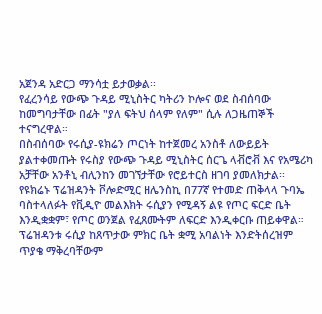አጀንዳ አድርጋ ማንሳቷ ይታወቃል፡፡
የፈረንሳይ የውጭ ጉዳይ ሚኒስትር ካትሪን ኮሎና ወደ ስብሰባው ከመግባታቸው በፊት "ያለ ፍትህ ሰላም የለም" ሲሉ ለጋዜጠኞች ተናግረዋል።
በስብሰባው የሩሲያ-ዩክሬን ጦርነት ከተጀመረ አንስቶ ለውይይት ያልተቀመጡት የሩስያ የውጭ ጉዳይ ሚኒስትር ሰርጌ ላቭሮቭ እና የአሜሪካ አቻቸው አንቶኒ ብሊንከን መገኘታቸው የሮይተርስ ዘገባ ያመለክታል፡፡
የዩክሬኑ ፕሬዝዳንት ቮሎድሚር ዘሌንስኪ በ77ኛ የተመድ ጠቅላላ ጉባኤ ባስተላለፉት የቪዲዮ መልእክት ሩሲያን የሚዳኝ ልዩ የጦር ፍርድ ቤት እንዲቋቋም፣ የጦር ወንጀል የፈጸሙትም ለፍርድ እንዲቀርቡ ጠይቀዋል።
ፕሬዝዳንቱ ሩሲያ ከጸጥታው ምክር ቤት ቋሚ አባልነት እንድትሰረዝም ጥያቄ ማቅረባቸውም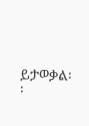ይታወቃል፡፡